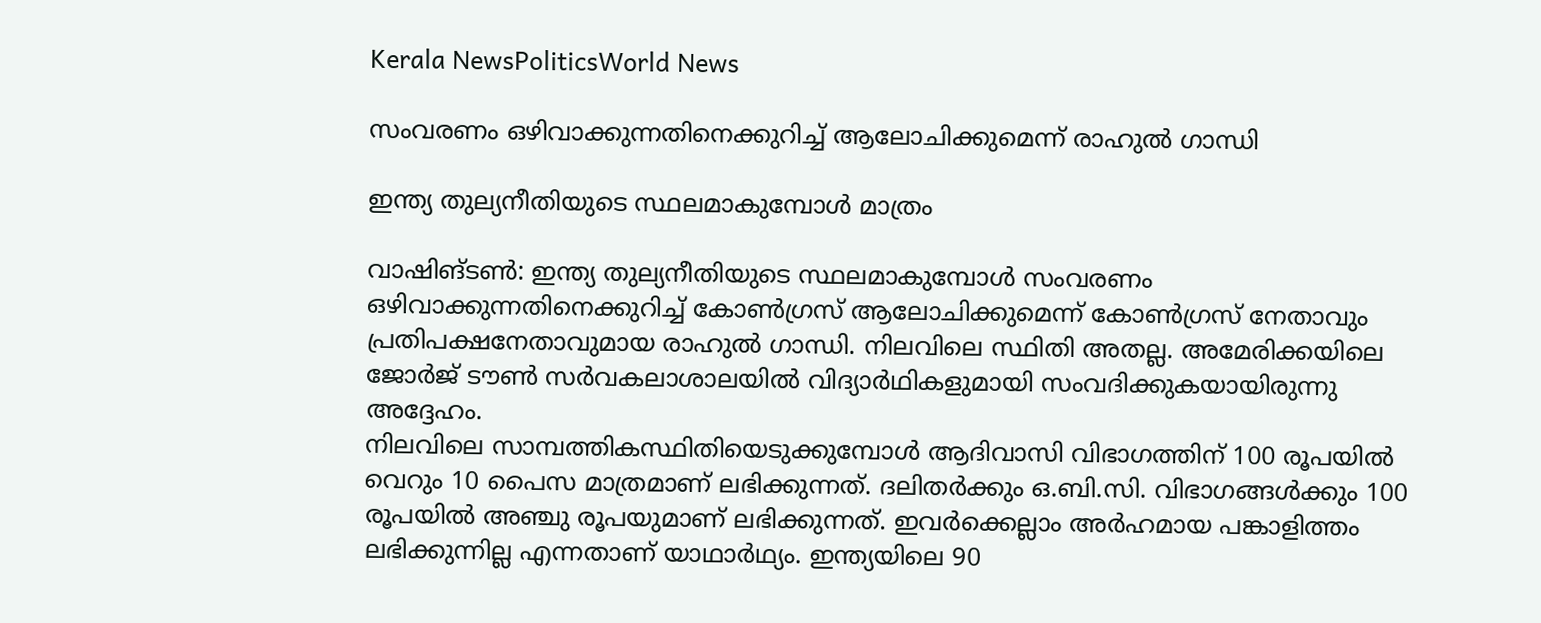Kerala NewsPoliticsWorld News

സംവരണം ഒഴിവാക്കുന്നതിനെക്കുറിച്ച് ആലോചിക്കുമെന്ന് രാഹുല്‍ ഗാന്ധി

ഇന്ത്യ തുല്യനീതിയുടെ സ്ഥലമാകുമ്പോള്‍ മാത്രം

വാഷിങ്ടണ്‍: ഇന്ത്യ തുല്യനീതിയുടെ സ്ഥലമാകുമ്പോള്‍ സംവരണം ഒഴിവാക്കുന്നതിനെക്കുറിച്ച് കോണ്‍ഗ്രസ് ആലോചിക്കുമെന്ന് കോണ്‍ഗ്രസ് നേതാവും പ്രതിപക്ഷനേതാവുമായ രാഹുല്‍ ഗാന്ധി. നിലവിലെ സ്ഥിതി അതല്ല. അമേരിക്കയിലെ ജോര്‍ജ് ടൗണ്‍ സര്‍വകലാശാലയില്‍ വിദ്യാര്‍ഥികളുമായി സംവദിക്കുകയായിരുന്നു അദ്ദേഹം.
നിലവിലെ സാമ്പത്തികസ്ഥിതിയെടുക്കുമ്പോള്‍ ആദിവാസി വിഭാഗത്തിന് 100 രൂപയില്‍ വെറും 10 പൈസ മാത്രമാണ് ലഭിക്കുന്നത്. ദലിതര്‍ക്കും ഒ.ബി.സി. വിഭാഗങ്ങള്‍ക്കും 100 രൂപയില്‍ അഞ്ചു രൂപയുമാണ് ലഭിക്കുന്നത്. ഇവര്‍ക്കെല്ലാം അര്‍ഹമായ പങ്കാളിത്തം ലഭിക്കുന്നില്ല എന്നതാണ് യാഥാര്‍ഥ്യം. ഇന്ത്യയിലെ 90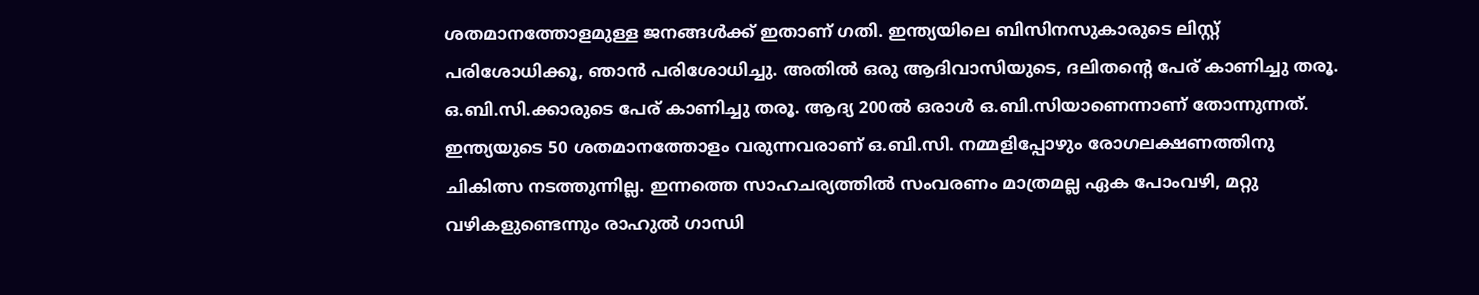ശതമാനത്തോളമുള്ള ജനങ്ങള്‍ക്ക് ഇതാണ് ഗതി. ഇന്ത്യയിലെ ബിസിനസുകാരുടെ ലിസ്റ്റ് പരിശോധിക്കൂ, ഞാന്‍ പരിശോധിച്ചു. അതില്‍ ഒരു ആദിവാസിയുടെ, ദലിതന്റെ പേര് കാണിച്ചു തരൂ. ഒ.ബി.സി.ക്കാരുടെ പേര് കാണിച്ചു തരൂ. ആദ്യ 200ല്‍ ഒരാള്‍ ഒ.ബി.സിയാണെന്നാണ് തോന്നുന്നത്. ഇന്ത്യയുടെ 50 ശതമാനത്തോളം വരുന്നവരാണ് ഒ.ബി.സി. നമ്മളിപ്പോഴും രോഗലക്ഷണത്തിനു ചികിത്സ നടത്തുന്നില്ല. ഇന്നത്തെ സാഹചര്യത്തില്‍ സംവരണം മാത്രമല്ല ഏക പോംവഴി, മറ്റു വഴികളുണ്ടെന്നും രാഹുല്‍ ഗാന്ധി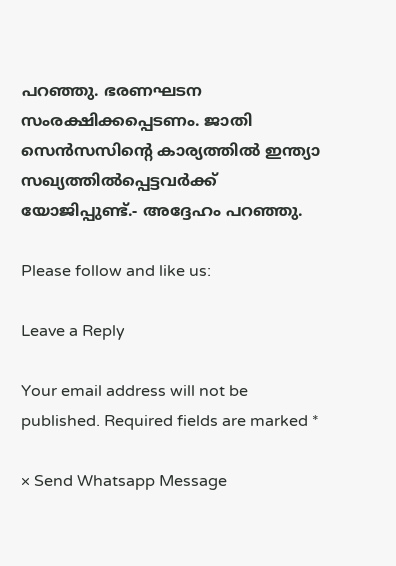പറഞ്ഞു. ഭരണഘടന സംരക്ഷിക്കപ്പെടണം. ജാതി സെന്‍സസിന്റെ കാര്യത്തില്‍ ഇന്ത്യാ സഖ്യത്തില്‍പ്പെട്ടവര്‍ക്ക് യോജിപ്പുണ്ട്.- അദ്ദേഹം പറഞ്ഞു.

Please follow and like us:

Leave a Reply

Your email address will not be published. Required fields are marked *

× Send Whatsapp Message